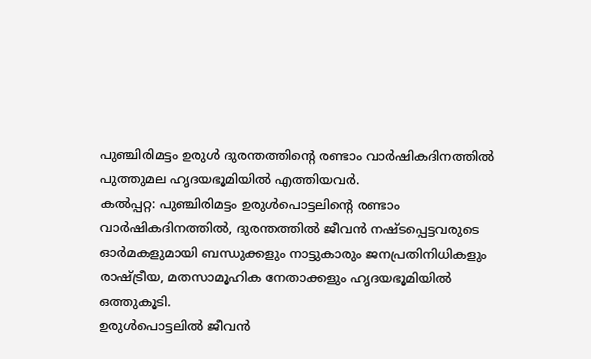പുഞ്ചിരിമട്ടം ഉരുൾ ദുരന്തത്തിന്റെ രണ്ടാം വാർഷികദിനത്തിൽ പുത്തുമല ഹൃദയഭൂമിയിൽ എത്തിയവർ.
കൽപ്പറ്റ: പുഞ്ചിരിമട്ടം ഉരുൾപൊട്ടലിന്റെ രണ്ടാം വാർഷികദിനത്തിൽ, ദുരന്തത്തിൽ ജീവൻ നഷ്ടപ്പെട്ടവരുടെ ഓർമകളുമായി ബന്ധുക്കളും നാട്ടുകാരും ജനപ്രതിനിധികളും രാഷ്ട്രീയ, മതസാമൂഹിക നേതാക്കളും ഹൃദയഭൂമിയിൽ ഒത്തുകൂടി.
ഉരുൾപൊട്ടലിൽ ജീവൻ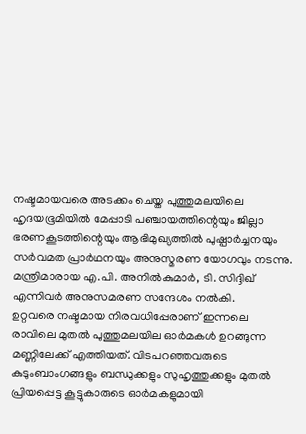നഷ്ടമായവരെ അടക്കം ചെയ്ത പുത്തുമലയിലെ ഹൃദയഭൂമിയിൽ മേപ്പാടി പഞ്ചായത്തിന്റെയും ജില്ലാ ഭരണകൂടത്തിന്റെയും ആഭിമുഖ്യത്തിൽ പുഷ്പാർച്ചനയും സർവമത പ്രാർഥനയും അനുസ്മരണ യോഗവും നടന്നു. മന്ത്രിമാരായ എ.പി. അനിൽകുമാർ, ടി. സിദ്ദിഖ് എന്നിവർ അനുസമരണ സന്ദേശം നൽകി.
ഉറ്റവരെ നഷ്ടമായ നിരവധിപ്പേരാണ് ഇന്നലെ രാവിലെ മുതൽ പുത്തുമലയില ഓർമകൾ ഉറങ്ങുന്ന മണ്ണിലേക്ക് എത്തിയത്. വിടപറഞ്ഞവരുടെ കുടുംബാംഗങ്ങളും ബന്ധുക്കളും സുഹൃത്തുക്കളും മുതൽ പ്രിയപ്പെട്ട കൂട്ടുകാരുടെ ഓർമകളുമായി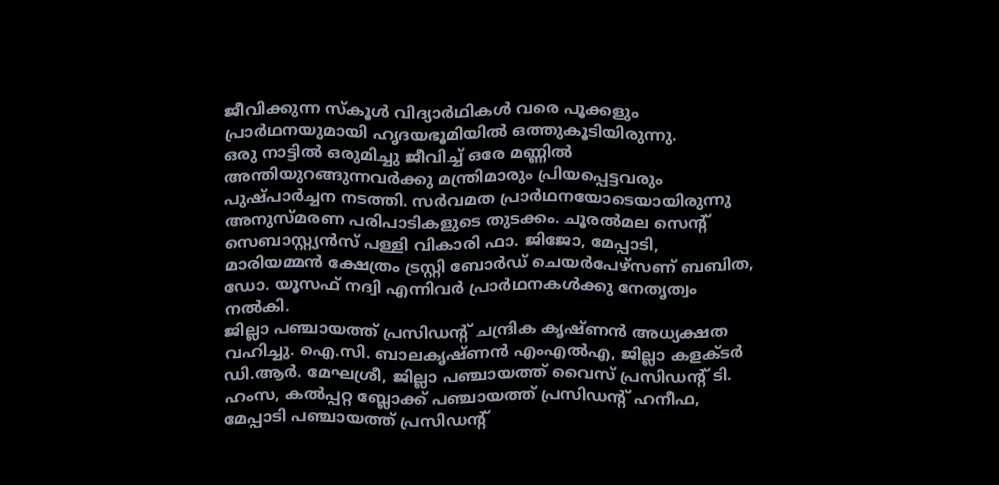ജീവിക്കുന്ന സ്കൂൾ വിദ്യാർഥികൾ വരെ പൂക്കളും പ്രാർഥനയുമായി ഹൃദയഭൂമിയിൽ ഒത്തുകൂടിയിരുന്നു.
ഒരു നാട്ടിൽ ഒരുമിച്ചു ജീവിച്ച് ഒരേ മണ്ണിൽ അന്തിയുറങ്ങുന്നവർക്കു മന്ത്രിമാരും പ്രിയപ്പെട്ടവരും പുഷ്പാർച്ചന നടത്തി. സർവമത പ്രാർഥനയോടെയായിരുന്നു അനുസ്മരണ പരിപാടികളുടെ തുടക്കം. ചൂരൽമല സെന്റ് സെബാസ്റ്റ്യൻസ് പള്ളി വികാരി ഫാ. ജിജോ, മേപ്പാടി, മാരിയമ്മൻ ക്ഷേത്രം ട്രസ്റ്റി ബോർഡ് ചെയർപേഴ്സണ് ബബിത, ഡോ. യൂസഫ് നദ്വി എന്നിവർ പ്രാർഥനകൾക്കു നേതൃത്വം നൽകി.
ജില്ലാ പഞ്ചായത്ത് പ്രസിഡന്റ് ചന്ദ്രിക കൃഷ്ണൻ അധ്യക്ഷത വഹിച്ചു. ഐ.സി. ബാലകൃഷ്ണൻ എംഎൽഎ, ജില്ലാ കളക്ടർ ഡി.ആർ. മേഘശ്രീ, ജില്ലാ പഞ്ചായത്ത് വൈസ് പ്രസിഡന്റ് ടി. ഹംസ, കൽപ്പറ്റ ബ്ലോക്ക് പഞ്ചായത്ത് പ്രസിഡന്റ് ഹനീഫ, മേപ്പാടി പഞ്ചായത്ത് പ്രസിഡന്റ്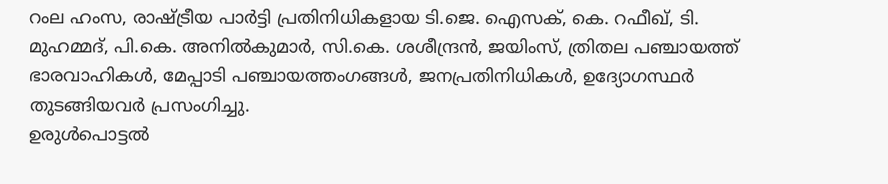റംല ഹംസ, രാഷ്ട്രീയ പാർട്ടി പ്രതിനിധികളായ ടി.ജെ. ഐസക്, കെ. റഫീഖ്, ടി. മുഹമ്മദ്, പി.കെ. അനിൽകുമാർ, സി.കെ. ശശീന്ദ്രൻ, ജയിംസ്, ത്രിതല പഞ്ചായത്ത് ഭാരവാഹികൾ, മേപ്പാടി പഞ്ചായത്തംഗങ്ങൾ, ജനപ്രതിനിധികൾ, ഉദ്യോഗസ്ഥർ തുടങ്ങിയവർ പ്രസംഗിച്ചു.
ഉരുൾപൊട്ടൽ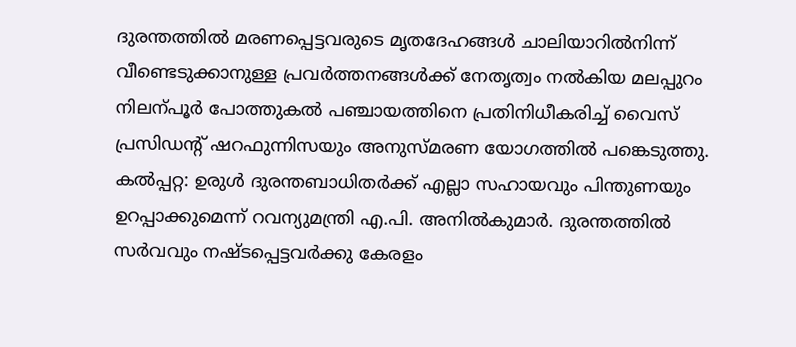ദുരന്തത്തിൽ മരണപ്പെട്ടവരുടെ മൃതദേഹങ്ങൾ ചാലിയാറിൽനിന്ന് വീണ്ടെടുക്കാനുള്ള പ്രവർത്തനങ്ങൾക്ക് നേതൃത്വം നൽകിയ മലപ്പുറം നിലന്പൂർ പോത്തുകൽ പഞ്ചായത്തിനെ പ്രതിനിധീകരിച്ച് വൈസ് പ്രസിഡന്റ് ഷറഫുന്നിസയും അനുസ്മരണ യോഗത്തിൽ പങ്കെടുത്തു.
കൽപ്പറ്റ: ഉരുൾ ദുരന്തബാധിതർക്ക് എല്ലാ സഹായവും പിന്തുണയും ഉറപ്പാക്കുമെന്ന് റവന്യുമന്ത്രി എ.പി. അനിൽകുമാർ. ദുരന്തത്തിൽ സർവവും നഷ്ടപ്പെട്ടവർക്കു കേരളം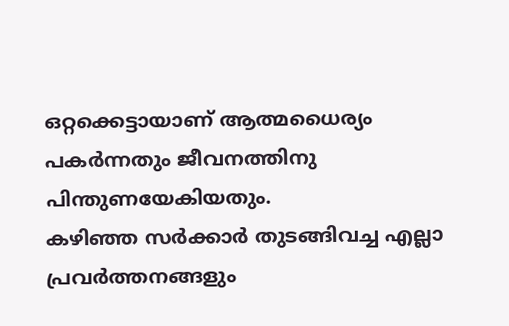ഒറ്റക്കെട്ടായാണ് ആത്മധൈര്യം പകർന്നതും ജീവനത്തിനു പിന്തുണയേകിയതും.
കഴിഞ്ഞ സർക്കാർ തുടങ്ങിവച്ച എല്ലാ പ്രവർത്തനങ്ങളും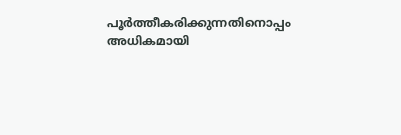പൂർത്തീകരിക്കുന്നതിനൊപ്പം അധികമായി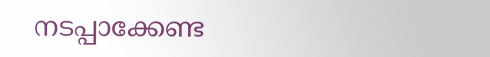നടപ്പാക്കേണ്ട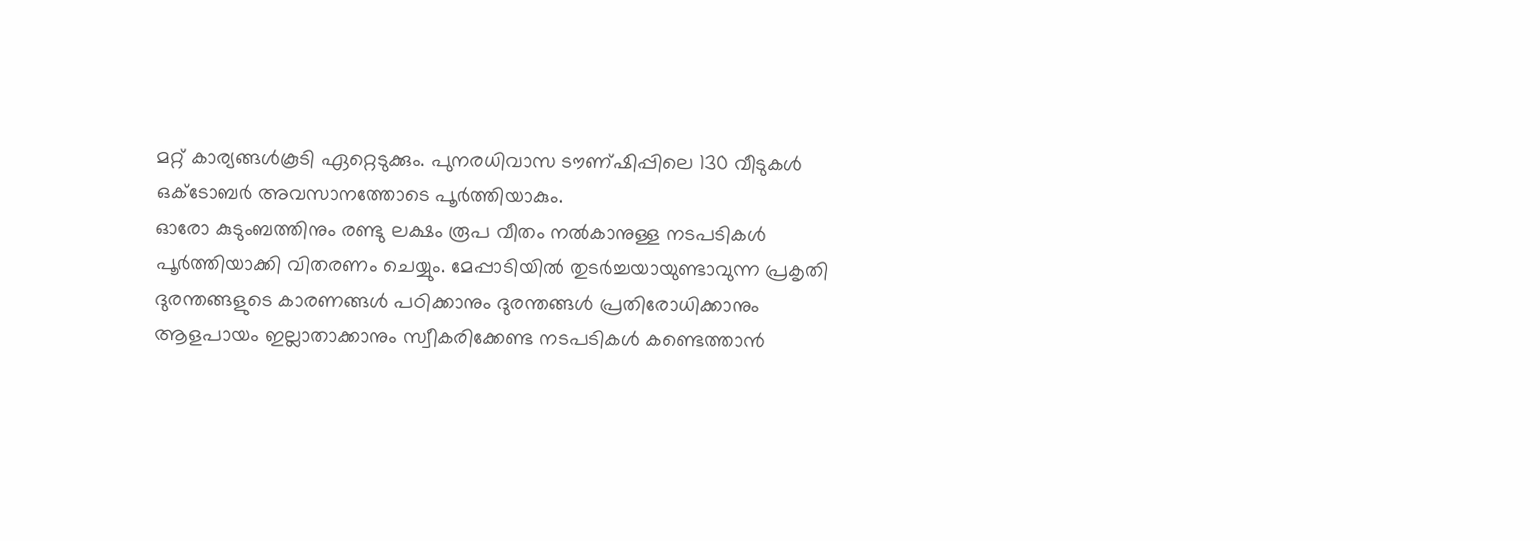മറ്റ് കാര്യങ്ങൾകൂടി ഏറ്റെടുക്കും. പുനരധിവാസ ടൗണ്ഷിപ്പിലെ 130 വീടുകൾ ഒക്ടോബർ അവസാനത്തോടെ പൂർത്തിയാകും.
ഓരോ കുടുംബത്തിനും രണ്ടു ലക്ഷം രൂപ വീതം നൽകാനുള്ള നടപടികൾ പൂർത്തിയാക്കി വിതരണം ചെയ്യും. മേപ്പാടിയിൽ തുടർച്ചയായുണ്ടാവുന്ന പ്രകൃതി ദുരന്തങ്ങളുടെ കാരണങ്ങൾ പഠിക്കാനും ദുരന്തങ്ങൾ പ്രതിരോധിക്കാനും ആളപായം ഇല്ലാതാക്കാനും സ്വീകരിക്കേണ്ട നടപടികൾ കണ്ടെത്താൻ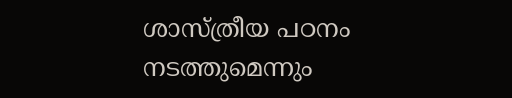ശാസ്ത്രീയ പഠനം നടത്തുമെന്നും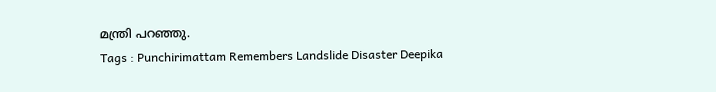മന്ത്രി പറഞ്ഞു.
Tags : Punchirimattam Remembers Landslide Disaster Deepika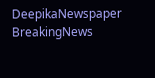DeepikaNewspaper BreakingNews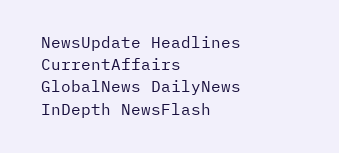NewsUpdate Headlines CurrentAffairs GlobalNews DailyNews InDepth NewsFlash